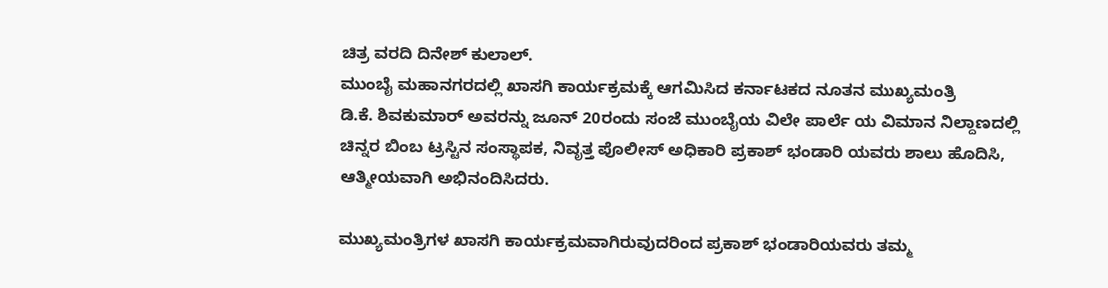ಚಿತ್ರ ವರದಿ ದಿನೇಶ್ ಕುಲಾಲ್.
ಮುಂಬೈ ಮಹಾನಗರದಲ್ಲಿ ಖಾಸಗಿ ಕಾರ್ಯಕ್ರಮಕ್ಕೆ ಆಗಮಿಸಿದ ಕರ್ನಾಟಕದ ನೂತನ ಮುಖ್ಯಮಂತ್ರಿ
ಡಿ.ಕೆ. ಶಿವಕುಮಾರ್ ಅವರನ್ನು ಜೂನ್ 20ರಂದು ಸಂಜೆ ಮುಂಬೈಯ ವಿಲೇ ಪಾರ್ಲೆ ಯ ವಿಮಾನ ನಿಲ್ದಾಣದಲ್ಲಿ ಚಿನ್ನರ ಬಿಂಬ ಟ್ರಸ್ಟಿನ ಸಂಸ್ಥಾಪಕ, ನಿವೃತ್ತ ಪೊಲೀಸ್ ಅಧಿಕಾರಿ ಪ್ರಕಾಶ್ ಭಂಡಾರಿ ಯವರು ಶಾಲು ಹೊದಿಸಿ, ಆತ್ಮೀಯವಾಗಿ ಅಭಿನಂದಿಸಿದರು.

ಮುಖ್ಯಮಂತ್ರಿಗಳ ಖಾಸಗಿ ಕಾರ್ಯಕ್ರಮವಾಗಿರುವುದರಿಂದ ಪ್ರಕಾಶ್ ಭಂಡಾರಿಯವರು ತಮ್ಮ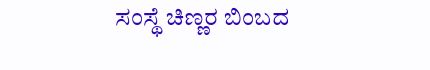ಸಂಸ್ಥೆ ಚಿಣ್ಣರ ಬಿಂಬದ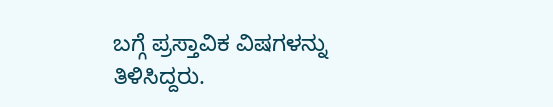ಬಗ್ಗೆ ಪ್ರಸ್ತಾವಿಕ ವಿಷಗಳನ್ನು ತಿಳಿಸಿದ್ದರು.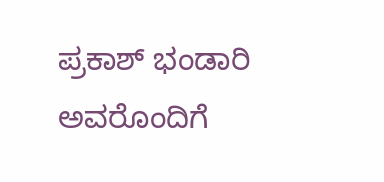ಪ್ರಕಾಶ್ ಭಂಡಾರಿ ಅವರೊಂದಿಗೆ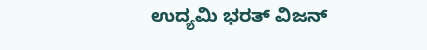ಉದ್ಯಮಿ ಭರತ್ ವಿಜನ್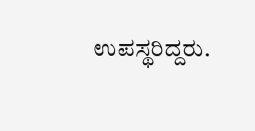ಉಪಸ್ಥರಿದ್ದರು.